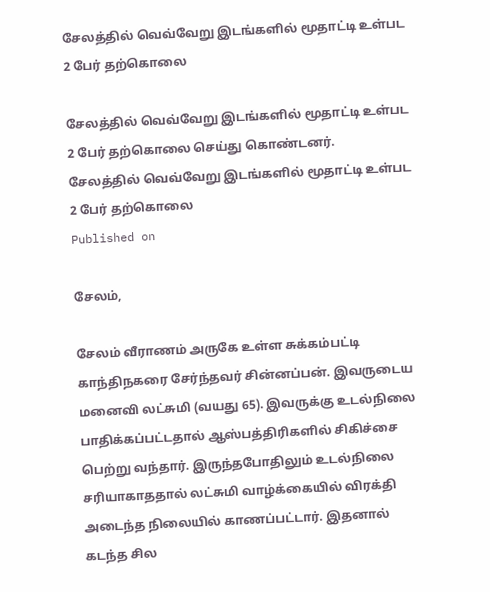சேலத்தில் வெவ்வேறு இடங்களில் மூதாட்டி உள்பட 2 பேர் தற்கொலை

சேலத்தில் வெவ்வேறு இடங்களில் மூதாட்டி உள்பட 2 பேர் தற்கொலை செய்து கொண்டனர்.
சேலத்தில் வெவ்வேறு இடங்களில் மூதாட்டி உள்பட 2 பேர் தற்கொலை
Published on

சேலம்,

சேலம் வீராணம் அருகே உள்ள சுக்கம்பட்டி காந்திநகரை சேர்ந்தவர் சின்னப்பன். இவருடைய மனைவி லட்சுமி (வயது 65). இவருக்கு உடல்நிலை பாதிக்கப்பட்டதால் ஆஸ்பத்திரிகளில் சிகிச்சை பெற்று வந்தார். இருந்தபோதிலும் உடல்நிலை சரியாகாததால் லட்சுமி வாழ்க்கையில் விரக்தி அடைந்த நிலையில் காணப்பட்டார். இதனால் கடந்த சில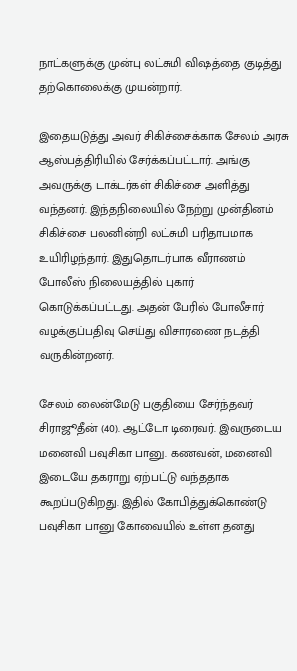நாட்களுக்கு முன்பு லட்சுமி விஷத்தை குடித்து தற்கொலைக்கு முயன்றார்.

இதையடுத்து அவர் சிகிச்சைக்காக சேலம் அரசு ஆஸ்பத்திரியில் சேர்க்கப்பட்டார். அங்கு அவருக்கு டாக்டர்கள் சிகிச்சை அளித்து வந்தனர். இந்தநிலையில் நேற்று முன்தினம் சிகிச்சை பலனின்றி லட்சுமி பரிதாபமாக உயிரிழந்தார். இதுதொடர்பாக வீராணம் போலீஸ் நிலையத்தில் புகார் கொடுக்கப்பட்டது. அதன் பேரில் போலீசார் வழக்குப்பதிவு செய்து விசாரணை நடத்தி வருகின்றனர்.

சேலம் லைன்மேடு பகுதியை சேர்ந்தவர் சிராஜூதீன் (40). ஆட்டோ டிரைவர். இவருடைய மனைவி பவுசிகா பானு. கணவன், மனைவி இடையே தகராறு ஏற்பட்டு வந்ததாக கூறப்படுகிறது. இதில் கோபித்துக்கொண்டு பவுசிகா பானு கோவையில் உள்ள தனது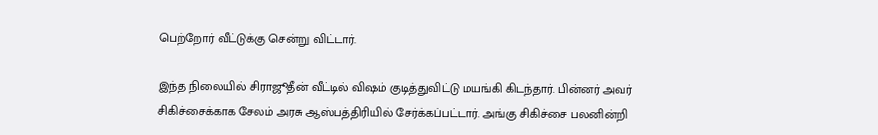பெற்றோர் வீட்டுக்கு சென்று விட்டார்.

இந்த நிலையில் சிராஜூதீன் வீட்டில் விஷம் குடித்துவிட்டு மயங்கி கிடந்தார். பின்னர் அவர் சிகிச்சைக்காக சேலம் அரசு ஆஸ்பத்திரியில் சேர்க்கப்பட்டார். அங்கு சிகிச்சை பலனின்றி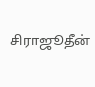சிராஜூதீன்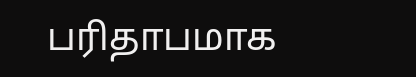பரிதாபமாக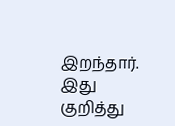இறந்தார். இது குறித்து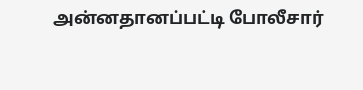அன்னதானப்பட்டி போலீசார்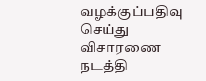வழக்குப்பதிவு செய்து விசாரணை நடத்தி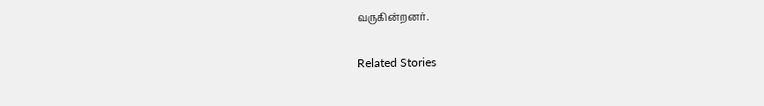வருகின்றனர்.

Related Stories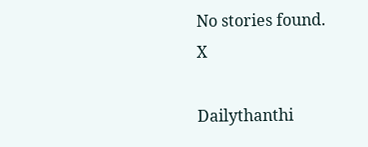No stories found.
X

Dailythanthi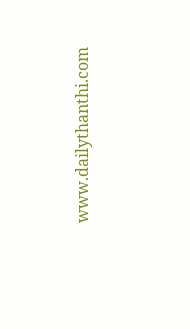www.dailythanthi.com